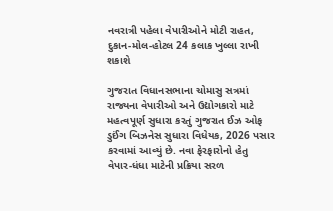નવરાત્રી પહેલા વેપારીઓને મોટી રાહત, દુકાન-મોલ-હોટલ 24 કલાક ખુલ્લા રાખી શકાશે

ગુજરાત વિધાનસભાના ચોમાસુ સત્રમાં રાજ્યના વેપારીઓ અને ઉદ્યોગકારો માટે મહત્વપૂર્ણ સુધારા કરતું ગુજરાત ઈઝ ઓફ ડુઈંગ બિઝનેસ સુધારા વિધેયક, 2026 પસાર કરવામાં આવ્યું છે. નવા ફેરફારોનો હેતુ વેપાર-ધંધા માટેની પ્રક્રિયા સરળ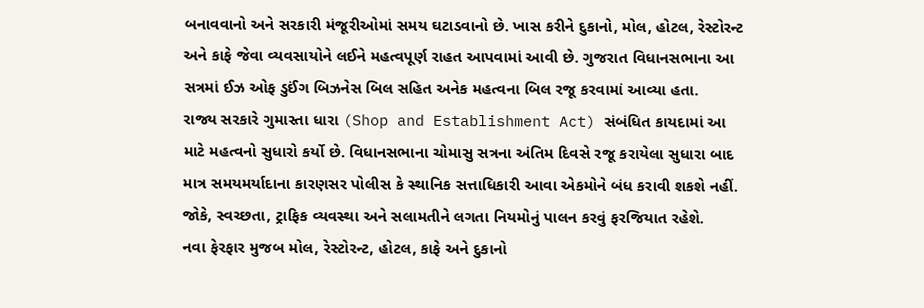બનાવવાનો અને સરકારી મંજૂરીઓમાં સમય ઘટાડવાનો છે. ખાસ કરીને દુકાનો, મોલ, હોટલ, રેસ્ટોરન્ટ અને કાફે જેવા વ્યવસાયોને લઈને મહત્વપૂર્ણ રાહત આપવામાં આવી છે. ગુજરાત વિધાનસભાના આ સત્રમાં ઈઝ ઓફ ડુઈંગ બિઝનેસ બિલ સહિત અનેક મહત્વના બિલ રજૂ કરવામાં આવ્યા હતા.
રાજ્ય સરકારે ગુમાસ્તા ધારા (Shop and Establishment Act) સંબંધિત કાયદામાં આ માટે મહત્વનો સુધારો કર્યો છે. વિધાનસભાના ચોમાસુ સત્રના અંતિમ દિવસે રજૂ કરાયેલા સુધારા બાદ માત્ર સમયમર્યાદાના કારણસર પોલીસ કે સ્થાનિક સત્તાધિકારી આવા એકમોને બંધ કરાવી શકશે નહીં. જોકે, સ્વચ્છતા, ટ્રાફિક વ્યવસ્થા અને સલામતીને લગતા નિયમોનું પાલન કરવું ફરજિયાત રહેશે.
નવા ફેરફાર મુજબ મોલ, રેસ્ટોરન્ટ, હોટલ, કાફે અને દુકાનો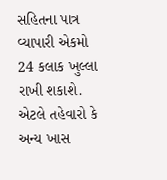સહિતના પાત્ર વ્યાપારી એકમો 24 કલાક ખુલ્લા રાખી શકાશે. એટલે તહેવારો કે અન્ય ખાસ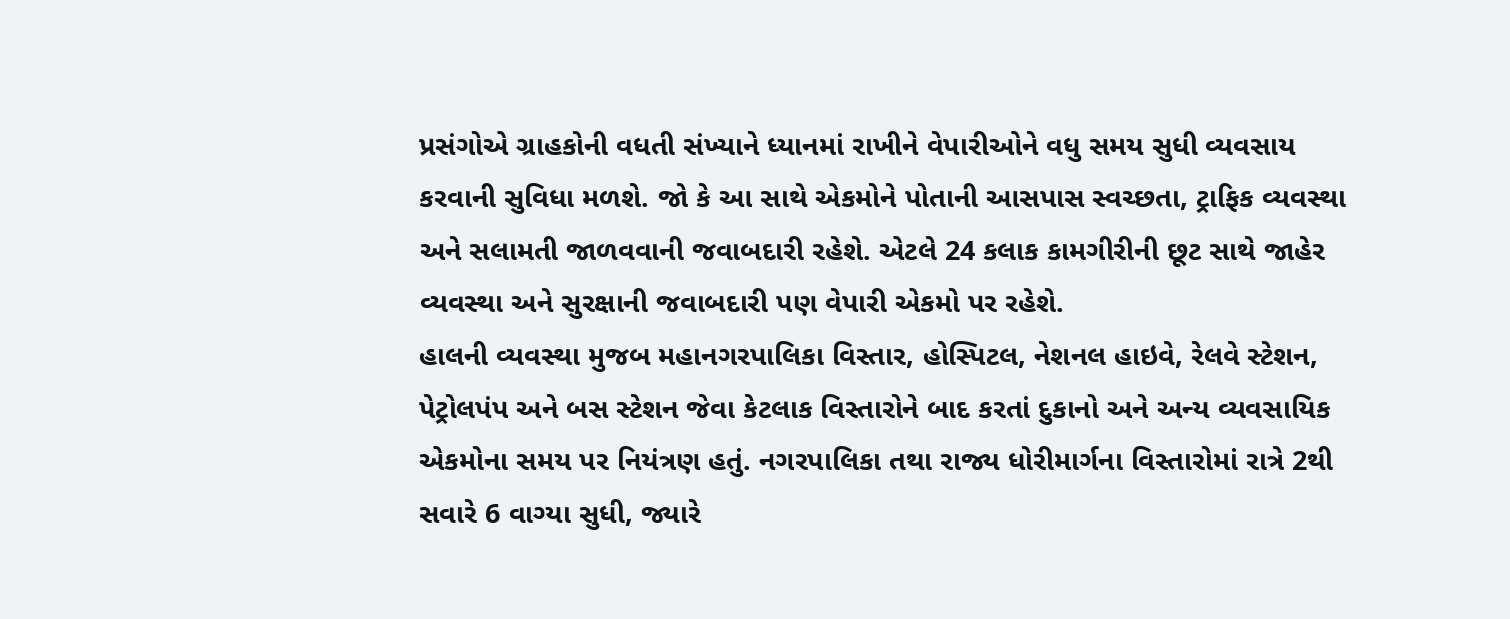પ્રસંગોએ ગ્રાહકોની વધતી સંખ્યાને ધ્યાનમાં રાખીને વેપારીઓને વધુ સમય સુધી વ્યવસાય કરવાની સુવિધા મળશે. જો કે આ સાથે એકમોને પોતાની આસપાસ સ્વચ્છતા, ટ્રાફિક વ્યવસ્થા અને સલામતી જાળવવાની જવાબદારી રહેશે. એટલે 24 કલાક કામગીરીની છૂટ સાથે જાહેર વ્યવસ્થા અને સુરક્ષાની જવાબદારી પણ વેપારી એકમો પર રહેશે.
હાલની વ્યવસ્થા મુજબ મહાનગરપાલિકા વિસ્તાર, હોસ્પિટલ, નેશનલ હાઇવે, રેલવે સ્ટેશન, પેટ્રોલપંપ અને બસ સ્ટેશન જેવા કેટલાક વિસ્તારોને બાદ કરતાં દુકાનો અને અન્ય વ્યવસાયિક એકમોના સમય પર નિયંત્રણ હતું. નગરપાલિકા તથા રાજ્ય ધોરીમાર્ગના વિસ્તારોમાં રાત્રે 2થી સવારે 6 વાગ્યા સુધી, જ્યારે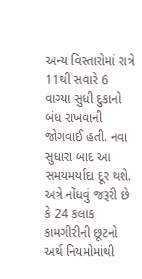અન્ય વિસ્તારોમાં રાત્રે 11થી સવારે 6 વાગ્યા સુધી દુકાનો બંધ રાખવાની જોગવાઈ હતી. નવા સુધારા બાદ આ સમયમર્યાદા દૂર થશે.
અત્રે નોંધવું જરૂરી છે કે 24 કલાક કામગીરીની છૂટનો અર્થ નિયમોમાંથી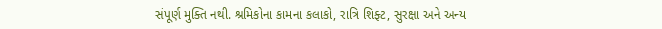સંપૂર્ણ મુક્તિ નથી. શ્રમિકોના કામના કલાકો, રાત્રિ શિફ્ટ, સુરક્ષા અને અન્ય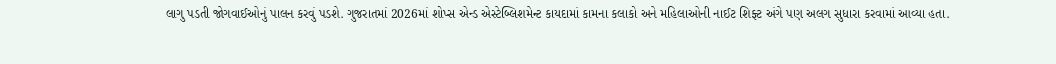લાગુ પડતી જોગવાઈઓનું પાલન કરવું પડશે. ગુજરાતમાં 2026માં શોપ્સ એન્ડ એસ્ટેબ્લિશમેન્ટ કાયદામાં કામના કલાકો અને મહિલાઓની નાઈટ શિફ્ટ અંગે પણ અલગ સુધારા કરવામાં આવ્યા હતા.